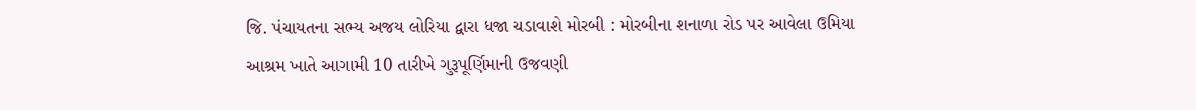જિ. પંચાયતના સભ્ય અજય લોરિયા દ્વારા ધજા ચડાવાશે મોરબી : મોરબીના શનાળા રોડ પર આવેલા ઉમિયા આશ્રમ ખાતે આગામી 10 તારીખે ગુરૂપૂર્ણિમાની ઉજવણી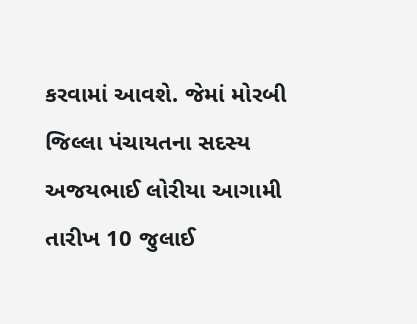કરવામાં આવશે. જેમાં મોરબી જિલ્લા પંચાયતના સદસ્ય અજયભાઈ લોરીયા આગામી તારીખ 10 જુલાઈ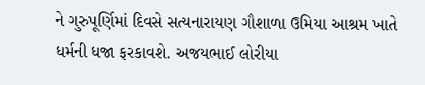ને ગુરુપૂર્ણિમાં દિવસે સત્યનારાયણ ગૌશાળા ઉમિયા આશ્રમ ખાતે ધર્મની ધજા ફરકાવશે. અજયભાઈ લોરીયા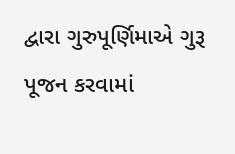દ્વારા ગુરુપૂર્ણિમાએ ગુરૂ પૂજન કરવામાં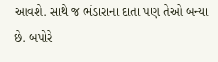આવશે. સાથે જ ભંડારાના દાતા પણ તેઓ બન્યા છે. બપોરે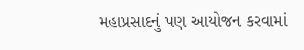મહાપ્રસાદનું પણ આયોજન કરવામાં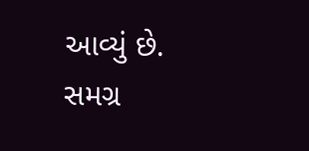આવ્યું છે. સમગ્ર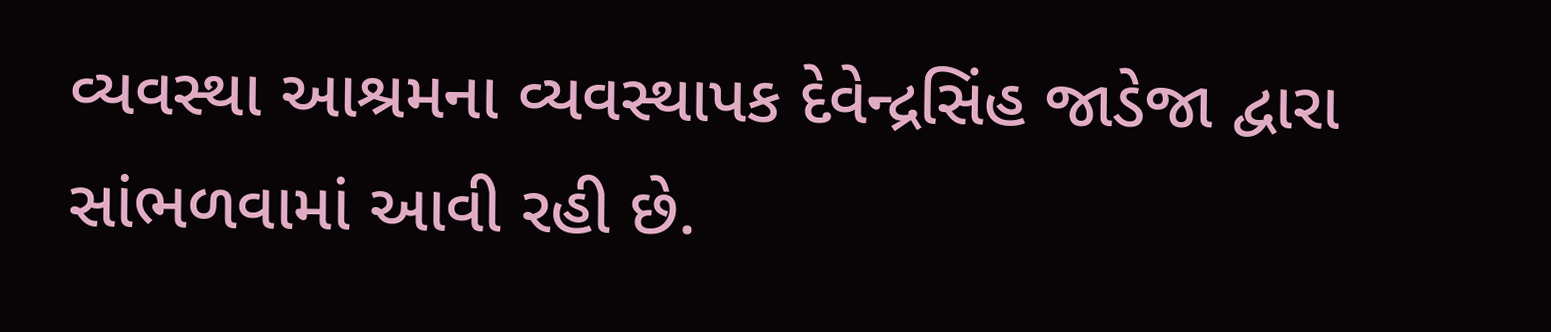વ્યવસ્થા આશ્રમના વ્યવસ્થાપક દેવેન્દ્રસિંહ જાડેજા દ્વારા સાંભળવામાં આવી રહી છે.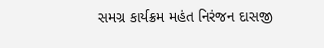સમગ્ર કાર્યક્રમ મહંત નિરંજન દાસજી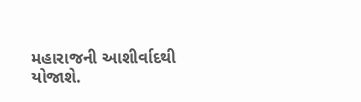મહારાજની આશીર્વાદથી યોજાશે.